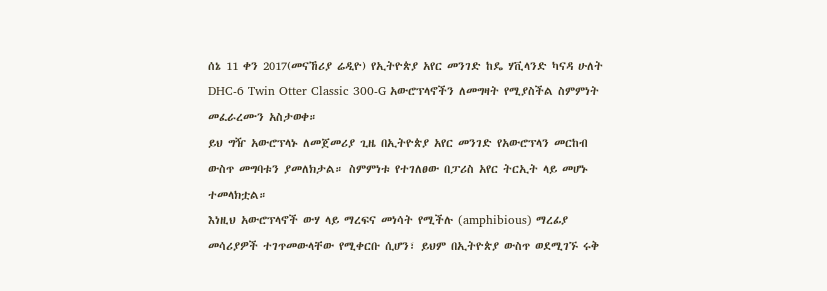ሰኔ 11 ቀን 2017(መናኸሪያ ሬዲዮ) የኢትዮጵያ አየር መንገድ ከዴ ሃቪላንድ ካናዳ ሁለት DHC-6 Twin Otter Classic 300-G አውሮፕላኖችን ለመግዛት የሚያስችል ስምምነት መፈራረሙን አስታወቀ።
ይህ ግዥ አውሮፕላኑ ለመጀመሪያ ጊዜ በኢትዮጵያ አየር መንገድ የአውሮፕላን መርከብ ውስጥ መግባቱን ያመለክታል። ስምምነቱ የተገለፀው በፓሪስ አየር ትርኢት ላይ መሆኑ ተመላክቷል።
እነዚህ አውሮፕላኖች ውሃ ላይ ማረፍና መነሳት የሚችሉ (amphibious) ማረፊያ መሳሪያዎች ተገጥመውላቸው የሚቀርቡ ሲሆን፣ ይህም በኢትዮጵያ ውስጥ ወደሚገኙ ሩቅ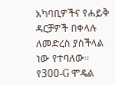አካባቢዎችና የሐይቅ ዳርቻዎች በቀላሉ ለመድረስ ያስችላል ነው የተባለው።
የ300-G ሞዴል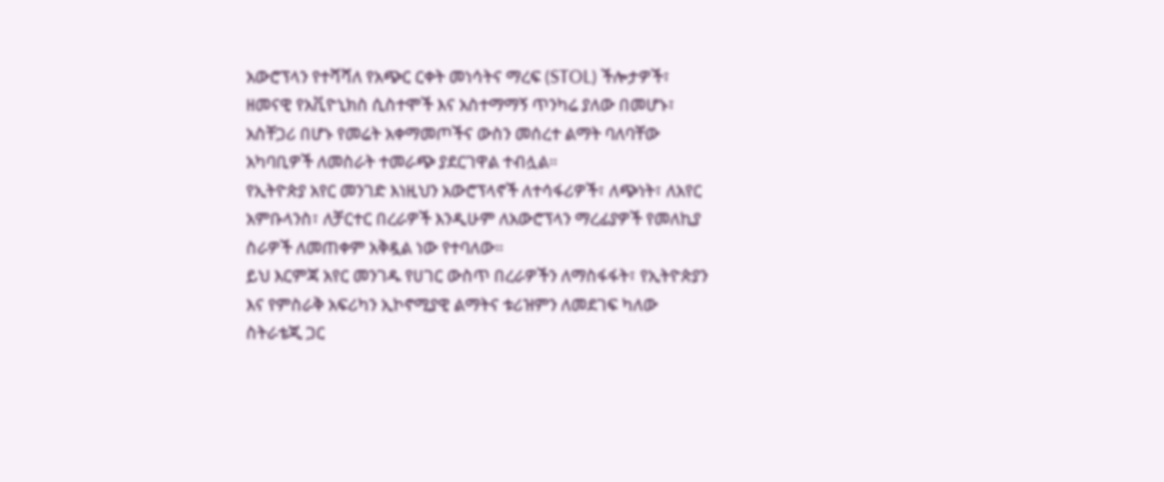አውሮፕላን የተሻሻለ የአጭር ርቀት መነሳትና ማረፍ (STOL) ችሎታዎች፣ ዘመናዊ የአቪዮኒክስ ሲስተሞች እና አስተማማኝ ጥንካሬ ያለው በመሆኑ፣ አስቸጋሪ በሆኑ የመሬት አቀማመጦችና ውስን መሰረተ ልማት ባለባቸው አካባቢዎች ለመስራት ተመራጭ ያደርገዋል ተብሏል።
የኢትዮጵያ አየር መንገድ እነዚህን አውሮፕላኖች ለተሳፋሪዎች፣ ለጭነት፣ ለአየር አምቡላንስ፣ ለቻርተር በረራዎች እንዲሁም ለአውሮፕላን ማረፊያዎች የመለኪያ ስራዎች ለመጠቀም አቅዷል ነው የተባለው።
ይህ እርምጃ አየር መንገዱ የሀገር ውስጥ በረራዎችን ለማስፋፋት፣ የኢትዮጵያን እና የምስራቅ አፍሪካን ኢኮኖሚያዊ ልማትና ቱሪዝምን ለመደገፍ ካለው ስትራቴጂ ጋር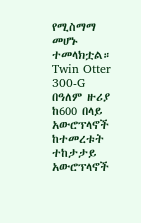የሚስማማ መሆኑ ተመላክቷል።
Twin Otter 300-G በዓለም ዙሪያ ከ600 በላይ አውሮፕላኖች ከተመረቱት ተከታታይ አውሮፕላኖች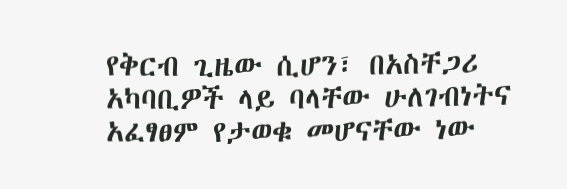የቅርብ ጊዜው ሲሆን፣ በአስቸጋሪ አካባቢዎች ላይ ባላቸው ሁለገብነትና አፈፃፀም የታወቁ መሆናቸው ነው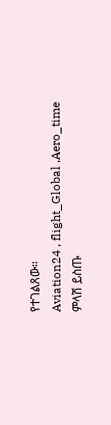የተገልጸው።
Aviation24 , flight_Global ,Aero_time
ምላሽ ይስጡ